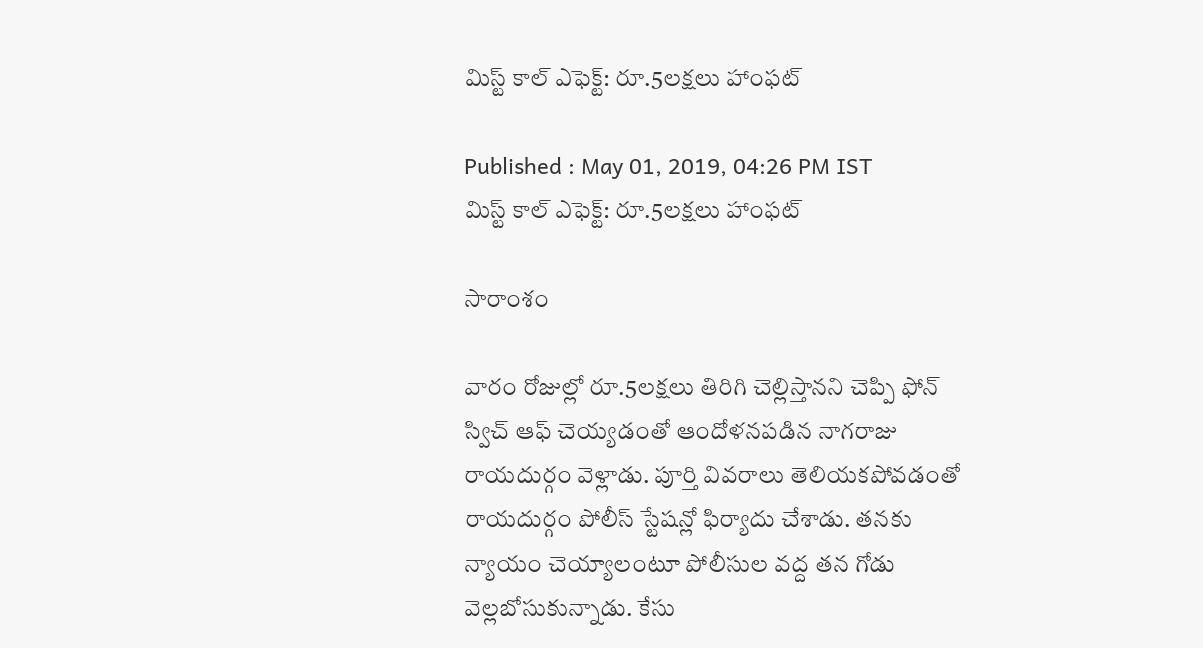మిస్ట్ కాల్ ఎఫెక్ట్: రూ.5లక్షలు హాంఫట్

Published : May 01, 2019, 04:26 PM IST
మిస్ట్ కాల్ ఎఫెక్ట్: రూ.5లక్షలు హాంఫట్

సారాంశం

వారం రోజుల్లో రూ.5లక్షలు తిరిగి చెల్లిస్తానని చెప్పి ఫోన్ స్విచ్ ఆఫ్ చెయ్యడంతో ఆందోళనపడిన నాగరాజు రాయదుర్గం వెళ్లాడు. పూర్తి వివరాలు తెలియకపోవడంతో రాయదుర్గం పోలీస్ స్టేషన్లో ఫిర్యాదు చేశాడు. తనకు న్యాయం చెయ్యాలంటూ పోలీసుల వద్ద తన గోడు వెల్లబోసుకున్నాడు. కేసు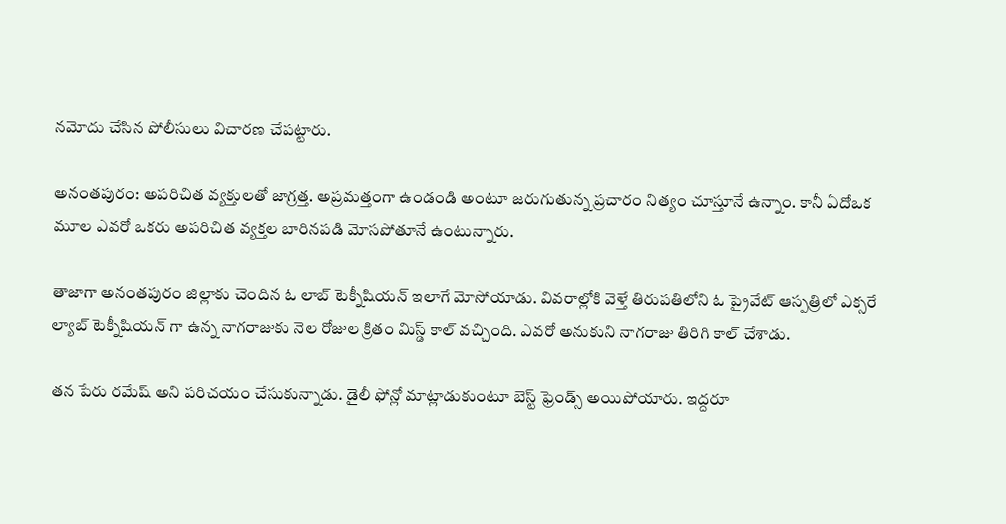నమోదు చేసిన పోలీసులు విచారణ చేపట్టారు.

అనంతపురం: అపరిచిత వ్యక్తులతో జాగ్రత్త. అప్రమత్తంగా ఉండండి అంటూ జరుగుతున్న ప్రచారం నిత్యం చూస్తూనే ఉన్నాం. కానీ ఏదోఒక మూల ఎవరో ఒకరు అపరిచిత వ్యక్తల బారినపడి మోసపోతూనే ఉంటున్నారు.

తాజాగా అనంతపురం జిల్లాకు చెందిన ఓ లాబ్ టెక్నీషియన్ ఇలాగే మోసోయాడు. వివరాల్లోకి వెళ్తే తిరుపతిలోని ఓ ప్రైవేట్ ఆస్పత్రిలో ఎక్సరే ల్యాబ్ టెక్నీషియన్ గా ఉన్న నాగరాజుకు నెల రోజుల క్రితం మిస్డ్‌ కాల్‌ వచ్చింది. ఎవరో అనుకుని నాగరాజు తిరిగి కాల్ చేశాడు.

తన పేరు రమేష్ అని పరిచయం చేసుకున్నాడు. డైలీ ఫోన్లో మాట్లాడుకుంటూ బెస్ట్ ఫ్రెండ్స్ అయిపోయారు. ఇద్దరూ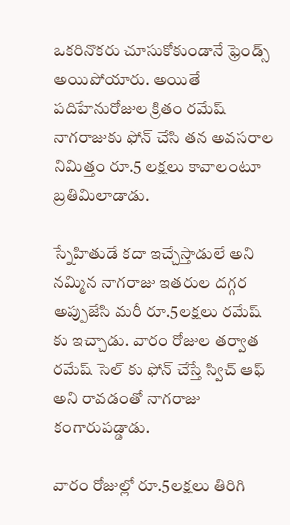ఒకరినొకరు చూసుకోకుండానే ఫ్రెండ్స్ అయిపోయారు. అయితే పదిహేనురోజుల క్రితం రమేష్ నాగరాజుకు ఫోన్ చేసి తన అవసరాల నిమిత్తం రూ.5 లక్షలు కావాలంటూ బ్రతిమిలాడాడు.

స్నేహితుడే కదా ఇచ్చేస్తాడులే అని నమ్మిన నాగరాజు ఇతరుల దగ్గర అప్పుజేసి మరీ రూ.5లక్షలు రమేష్ కు ఇచ్చాడు. వారం రోజుల తర్వాత రమేష్ సెల్ కు ఫోన్ చేస్తే స్విచ్ ఆఫ్ అని రావడంతో నాగరాజు కంగారుపడ్డాడు.

వారం రోజుల్లో రూ.5లక్షలు తిరిగి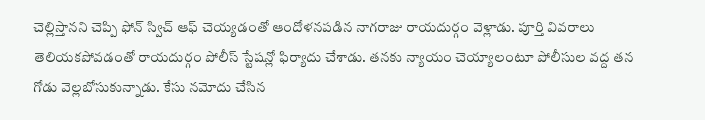చెల్లిస్తానని చెప్పి ఫోన్ స్విచ్ ఆఫ్ చెయ్యడంతో ఆందోళనపడిన నాగరాజు రాయదుర్గం వెళ్లాడు. పూర్తి వివరాలు తెలియకపోవడంతో రాయదుర్గం పోలీస్ స్టేషన్లో ఫిర్యాదు చేశాడు. తనకు న్యాయం చెయ్యాలంటూ పోలీసుల వద్ద తన గోడు వెల్లబోసుకున్నాడు. కేసు నమోదు చేసిన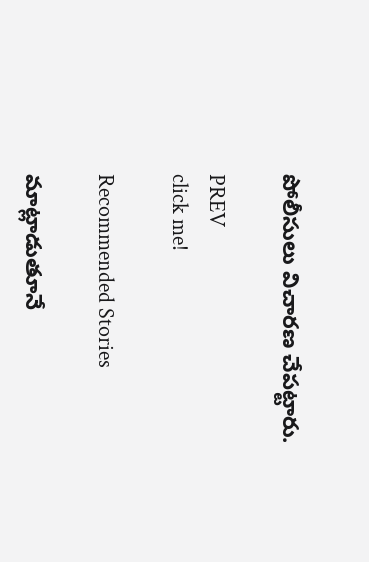పోలీసులు విచారణ చేపట్టారు.

PREV
click me!

Recommended Stories

మాట్లాడుతూనే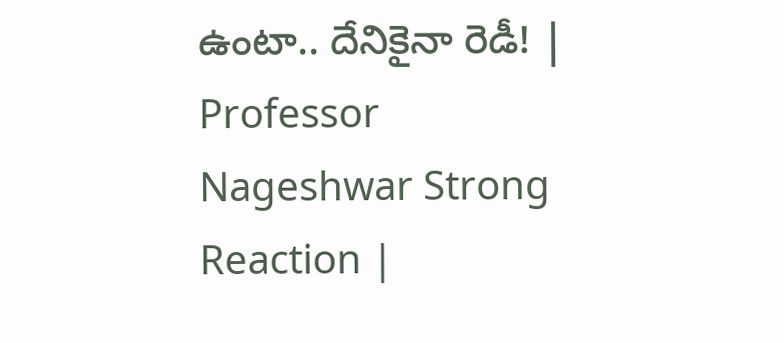ఉంటా.. దేనికైనా రెడీ! | Professor Nageshwar Strong Reaction |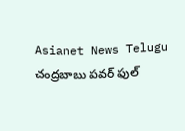Asianet News Telugu
చంద్రబాబు పవర్ ఫుల్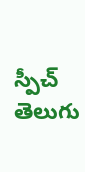స్పీచ్ తెలుగు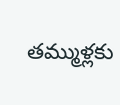తమ్ముళ్లకు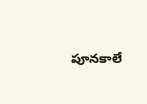పూనకాలే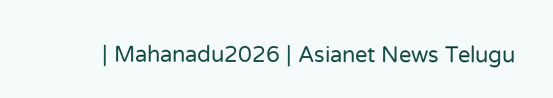| Mahanadu2026 | Asianet News Telugu